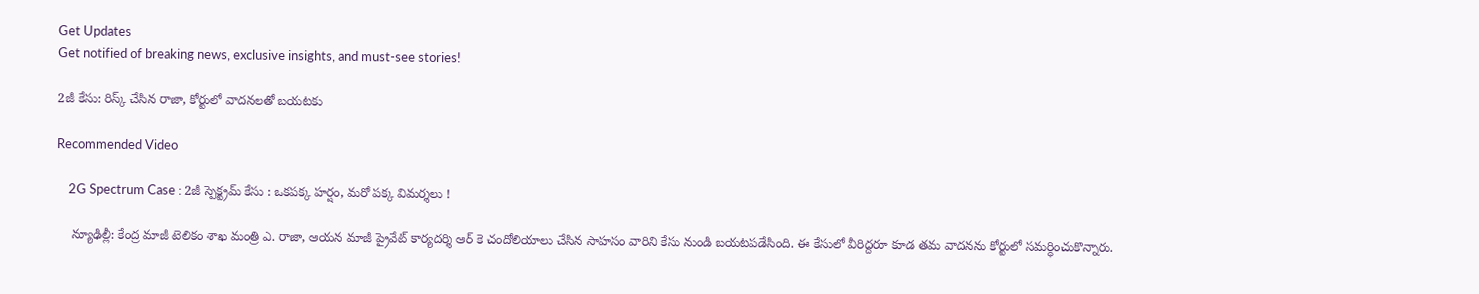Get Updates
Get notified of breaking news, exclusive insights, and must-see stories!

2జీ కేసు: రిస్క్ చేసిన రాజా, కోర్టులో వాదనలతో బయటకు

Recommended Video

    2G Spectrum Case : 2జీ స్పెక్ట్రమ్‌ కేసు : ఒకపక్క హర్షం, మరో పక్క విమర్శలు !

    న్యూఢిల్లీ: కేంద్ర మాజీ టెలికం శాఖ మంత్రి ఎ. రాజా, ఆయన మాజీ ప్రైవేట్ కార్యదర్శి ఆర్ కె చందోలియాలు చేసిన సాహసం వారిని కేసు నుండి బయటపడేసింది. ఈ కేసులో వీరిద్దరూ కూడ తమ వాదనను కోర్టులో సమర్ధించుకొన్నారు.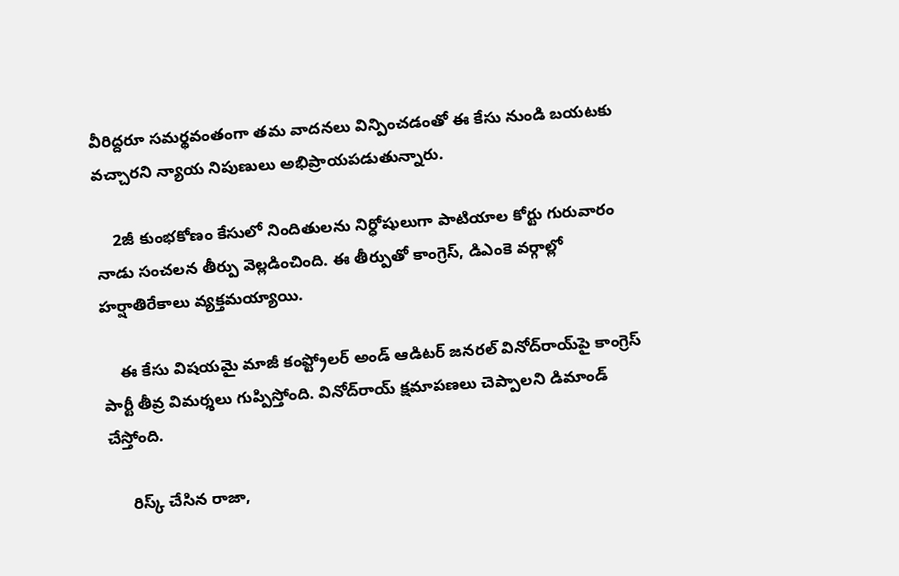వీరిద్దరూ సమర్థవంతంగా తమ వాదనలు విన్పించడంతో ఈ కేసు నుండి బయటకు వచ్చారని న్యాయ నిపుణులు అభిప్రాయపడుతున్నారు.

    2జీ కుంభకోణం కేసులో నిందితులను నిర్ధోషులుగా పాటియాల కోర్టు గురువారం నాడు సంచలన తీర్పు వెల్లడించింది. ఈ తీర్పుతో కాంగ్రెస్, డిఎంకె వర్గాల్లో హర్షాతిరేకాలు వ్యక్తమయ్యాయి.

    ఈ కేసు విషయమై మాజీ కంప్ట్రోలర్ అండ్ ఆడిటర్ జనరల్ వినోద్‌రాయ్‌పై కాంగ్రెస్ పార్టీ తీవ్ర విమర్శలు గుప్పిస్తోంది. వినోద్‌రాయ్ క్షమాపణలు చెప్పాలని డిమాండ్ చేస్తోంది.

     రిస్క్ చేసిన రాజా,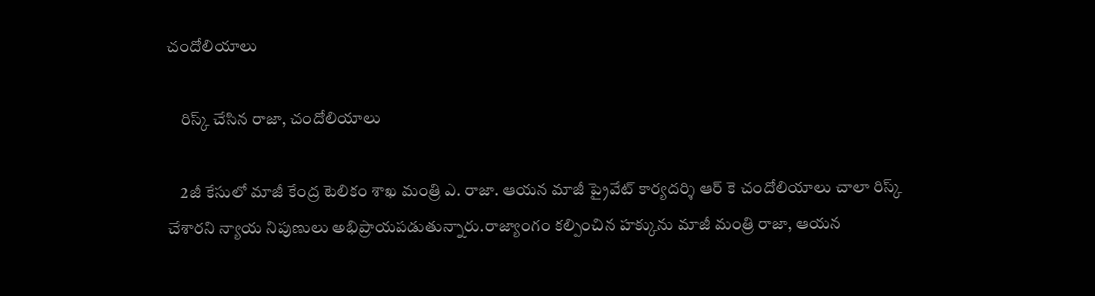చందోలియాలు

    రిస్క్ చేసిన రాజా, చందోలియాలు

    2జీ కేసులో మాజీ కేంద్ర టెలికం శాఖ మంత్రి ఎ. రాజా. ఆయన మాజీ ప్రైవేట్ కార్యదర్శి ఆర్ కె చందోలియాలు చాలా రిస్క్ చేశారని న్యాయ నిపుణులు అభిప్రాయపడుతున్నారు.రాజ్యాంగం కల్పించిన హక్కును మాజీ మంత్రి రాజా, ఆయన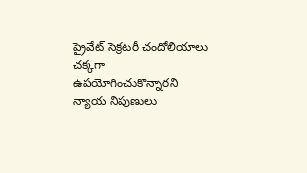ప్రైవేట్ సెక్రటరీ చందోలియాలు చక్కగా ఉపయోగించుకొన్నారని న్యాయ నిపుణులు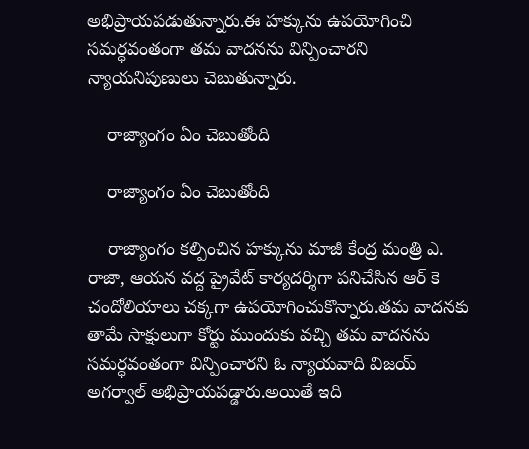అభిప్రాయపడుతున్నారు.ఈ హక్కును ఉపయోగించి సమర్ధవంతంగా తమ వాదనను విన్పించారని న్యాయనిపుణులు చెబుతున్నారు.

    రాజ్యాంగం ఏం చెబుతోంది

    రాజ్యాంగం ఏం చెబుతోంది

    రాజ్యాంగం కల్పించిన హక్కును మాజీ కేంద్ర మంత్రి ఎ. రాజా, ఆయన వద్ద ప్రైవేట్ కార్యదర్శిగా పనిచేసిన ఆర్ కె చందోలియాలు చక్కగా ఉపయోగించుకొన్నారు.తమ వాదనకు తామే సాక్షులుగా కోర్టు ముందుకు వచ్చి తమ వాదనను సమర్ధవంతంగా విన్పించారని ఓ న్యాయవాది విజయ్ అగర్వాల్ అభిప్రాయపడ్డారు.అయితే ఇది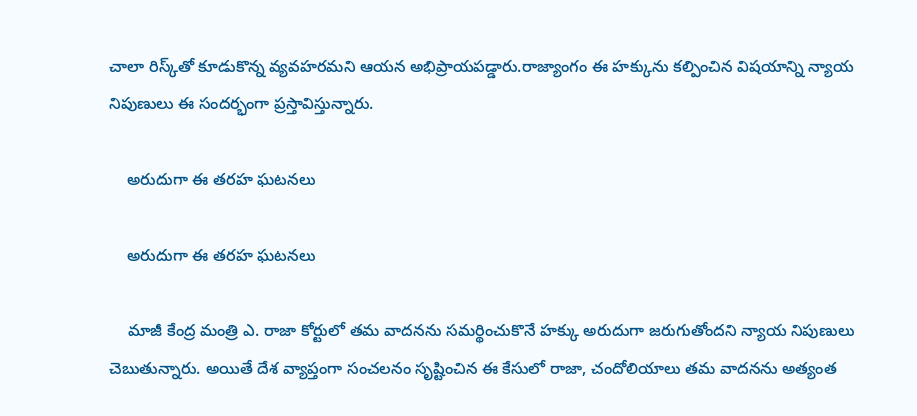చాలా రిస్క్‌తో కూడుకొన్న వ్యవహరమని ఆయన అభిప్రాయపడ్డారు.రాజ్యాంగం ఈ హక్కును కల్పించిన విషయాన్ని న్యాయ నిపుణులు ఈ సందర్భంగా ప్రస్తావిస్తున్నారు.

    అరుదుగా ఈ తరహ ఘటనలు

    అరుదుగా ఈ తరహ ఘటనలు

    మాజీ కేంద్ర మంత్రి ఎ. రాజా కోర్టులో తమ వాదనను సమర్థించుకొనే హక్కు అరుదుగా జరుగుతోందని న్యాయ నిపుణులు చెబుతున్నారు. అయితే దేశ వ్యాప్తంగా సంచలనం సృష్టించిన ఈ కేసులో రాజా, చందోలియాలు తమ వాదనను అత్యంత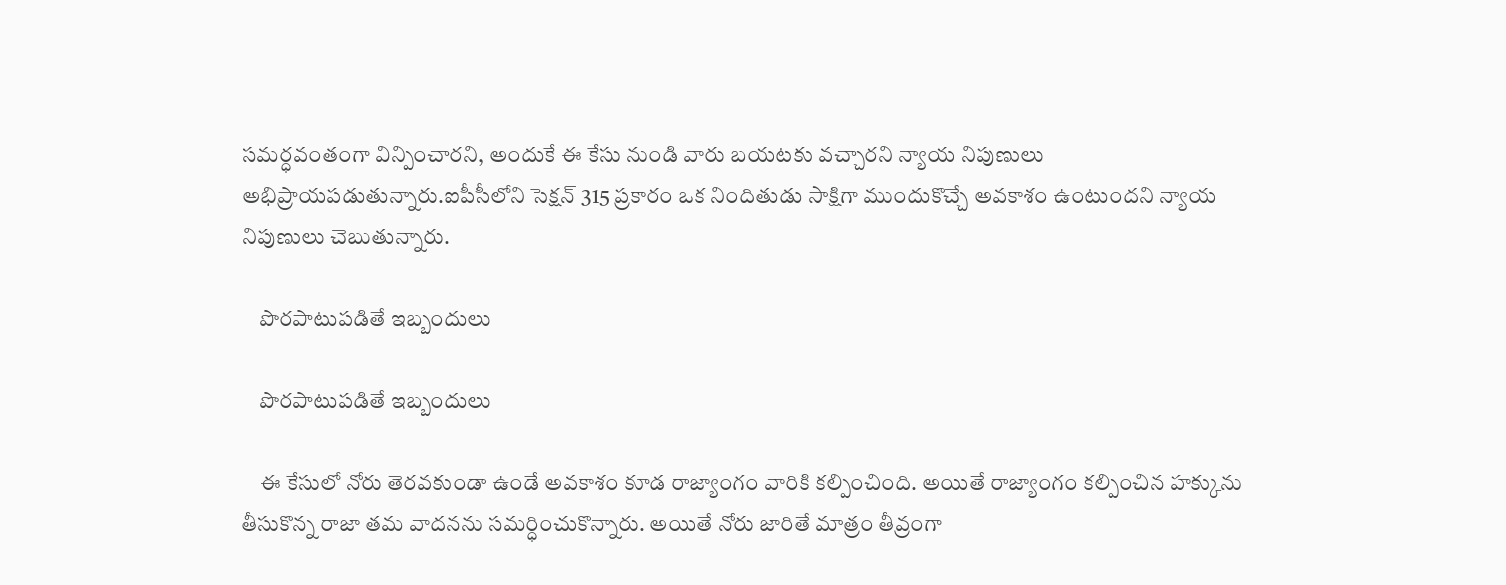సమర్ధవంతంగా విన్పించారని, అందుకే ఈ కేసు నుండి వారు బయటకు వచ్చారని న్యాయ నిపుణులు అభిప్రాయపడుతున్నారు.ఐపీసీలోని సెక్షన్ 315 ప్రకారం ఒక నిందితుడు సాక్షిగా ముందుకొచ్చే అవకాశం ఉంటుందని న్యాయ నిపుణులు చెబుతున్నారు.

    పొరపాటుపడితే ఇబ్బందులు

    పొరపాటుపడితే ఇబ్బందులు

    ఈ కేసులో నోరు తెరవకుండా ఉండే అవకాశం కూడ రాజ్యాంగం వారికి కల్పించింది. అయితే రాజ్యాంగం కల్పించిన హక్కును తీసుకొన్న రాజా తమ వాదనను సమర్ధించుకొన్నారు. అయితే నోరు జారితే మాత్రం తీవ్రంగా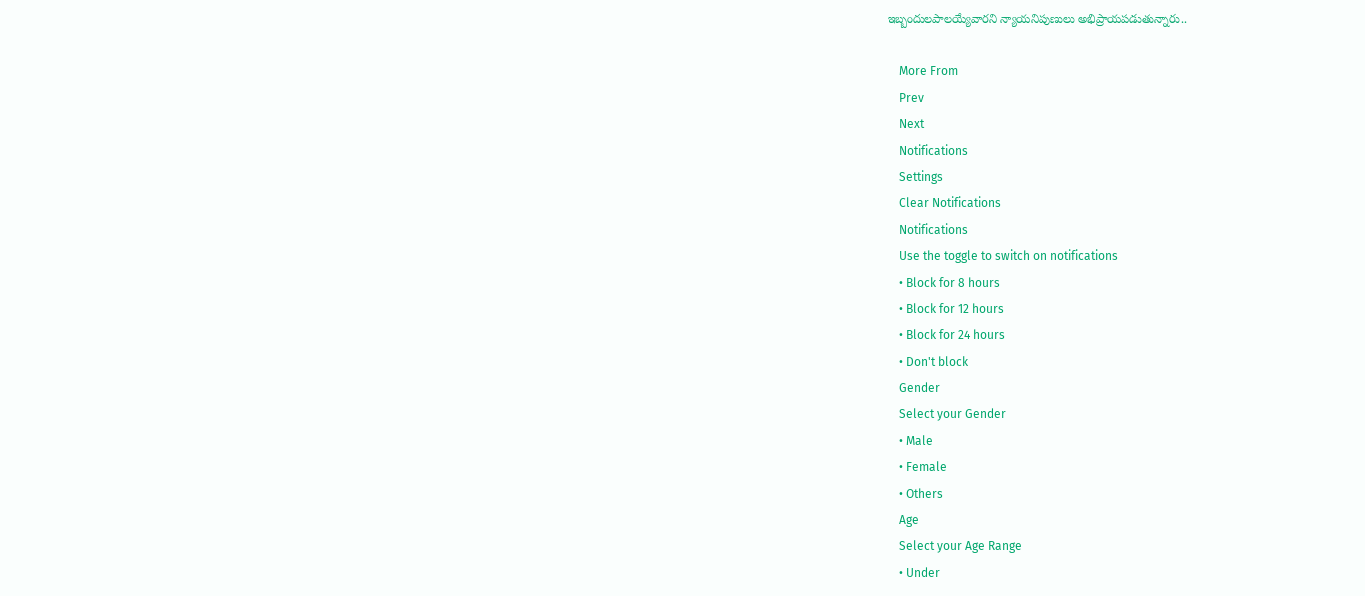ఇబ్బందులపాలయ్యేవారని న్యాయనిపుణులు అభిప్రాయపడుతున్నారు..

    More From
    Prev
    Next
    Notifications
    Settings
    Clear Notifications
    Notifications
    Use the toggle to switch on notifications
    • Block for 8 hours
    • Block for 12 hours
    • Block for 24 hours
    • Don't block
    Gender
    Select your Gender
    • Male
    • Female
    • Others
    Age
    Select your Age Range
    • Under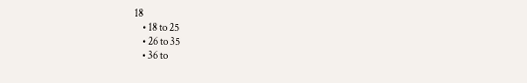18
    • 18 to 25
    • 26 to 35
    • 36 to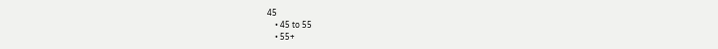45
    • 45 to 55
    • 55+